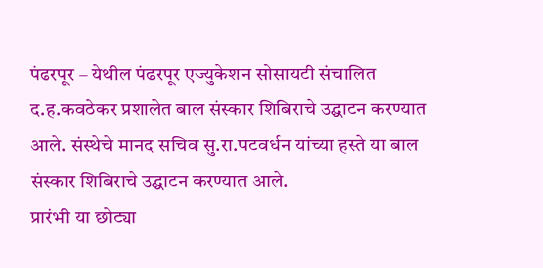पंढरपूर – येथील पंढरपूर एज्युकेशन सोसायटी संचालित द.ह.कवठेकर प्रशालेत बाल संस्कार शिबिराचे उद्घाटन करण्यात आले. संस्थेचे मानद सचिव सु.रा.पटवर्धन यांच्या हस्ते या बाल संस्कार शिबिराचे उद्घाटन करण्यात आले.
प्रारंभी या छोट्या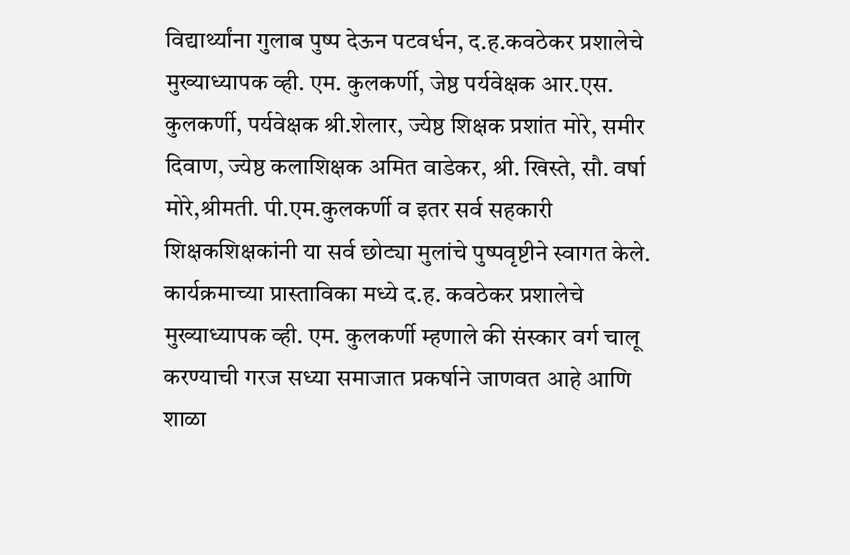विद्यार्थ्यांना गुलाब पुष्प देऊन पटवर्धन, द.ह.कवठेकर प्रशालेचे मुख्याध्यापक व्ही. एम. कुलकर्णी, जेष्ठ पर्यवेक्षक आर.एस. कुलकर्णी, पर्यवेक्षक श्री.शेलार, ज्येष्ठ शिक्षक प्रशांत मोरे, समीर दिवाण, ज्येष्ठ कलाशिक्षक अमित वाडेकर, श्री. खिस्ते, सौ. वर्षा मोरे,श्रीमती. पी.एम.कुलकर्णी व इतर सर्व सहकारी शिक्षकशिक्षकांनी या सर्व छोट्या मुलांचे पुष्पवृष्टीने स्वागत केले.
कार्यक्रमाच्या प्रास्ताविका मध्ये द.ह. कवठेकर प्रशालेचे मुख्याध्यापक व्ही. एम. कुलकर्णी म्हणाले की संस्कार वर्ग चालू करण्याची गरज सध्या समाजात प्रकर्षाने जाणवत आहे आणि शाळा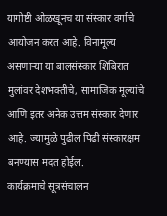यागोष्टी ओळखूनच या संस्कार वर्गाचे आयोजन करत आहे. विनामूल्य असणाऱ्या या बालसंस्कार शिबिरात मुलांवर देशभक्तीचे, सामाजिक मूल्यांचे आणि इतर अनेक उत्तम संस्कार देणार आहे. ज्यामुळे पुढील पिढी संस्कारक्षम बनण्यास मदत होईल.
कार्यक्रमाचे सूत्रसंचालन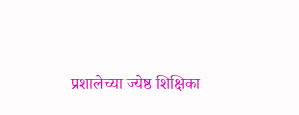प्रशालेच्या ज्येष्ठ शिक्षिका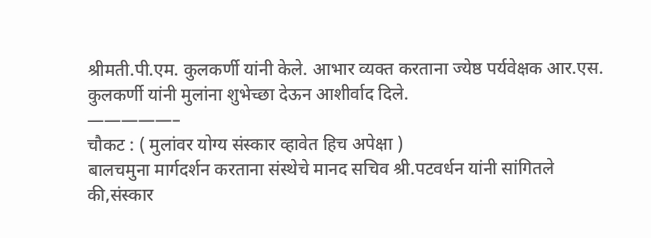श्रीमती.पी.एम. कुलकर्णी यांनी केले. आभार व्यक्त करताना ज्येष्ठ पर्यवेक्षक आर.एस. कुलकर्णी यांनी मुलांना शुभेच्छा देऊन आशीर्वाद दिले.
—————–
चौकट : ( मुलांवर योग्य संस्कार व्हावेत हिच अपेक्षा )
बालचमुना मार्गदर्शन करताना संस्थेचे मानद सचिव श्री.पटवर्धन यांनी सांगितले की,संस्कार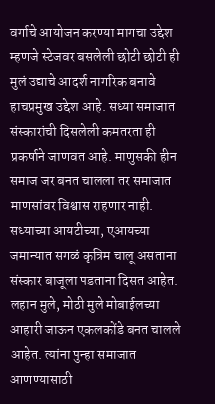वर्गाचे आयोजन करण्या मागचा उद्देश म्हणजे स्टेजवर बसलेली छोटी छोटी ही मुलं उद्याचे आदर्श नागरिक बनावे हाचप्रमुख उद्देश आहे. सध्या समाजात संस्कारांची दिसलेली कमतरता ही प्रकर्षाने जाणवत आहे. माणुसकी हीन समाज जर बनत चालला तर समाजात माणसांवर विश्वास राहणार नाही. सध्याच्या आयटीच्या, एआयच्या जमान्यात सगळं कृत्रिम चालू असताना संस्कार बाजूला पडताना दिसत आहेत. लहान मुले, मोठी मुले मोबाईलच्या आहारी जाऊन एकलकोंडे बनत चालले आहेत. त्यांना पुन्हा समाजात आणण्यासाठी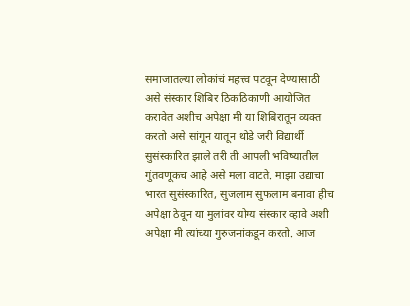समाजातल्या लोकांचं महत्त्व पटवून देण्यासाठी असे संस्कार शिबिर ठिकठिकाणी आयोजित करावेत अशीच अपेक्षा मी या शिबिरातून व्यक्त करतो असे सांगून यातून थोडे जरी विद्यार्थी सुसंस्कारित झाले तरी ती आपली भविष्यातील गुंतवणूकच आहे असे मला वाटते. माझा उद्याचा भारत सुसंस्कारित, सुजलाम सुफलाम बनावा हीच अपेक्षा ठेवून या मुलांवर योग्य संस्कार व्हावे अशी अपेक्षा मी त्यांच्या गुरुजनांकडून करतो. आज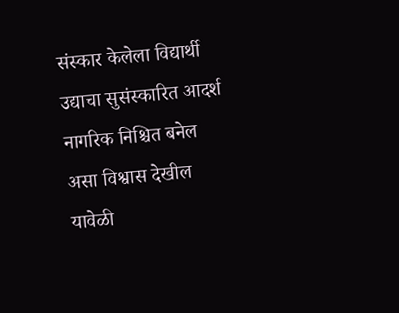संस्कार केलेला विद्यार्थी उद्याचा सुसंस्कारित आदर्श नागरिक निश्चित बनेल असा विश्वास देखील यावेळी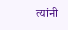त्यांनी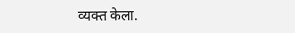व्यक्त केला.